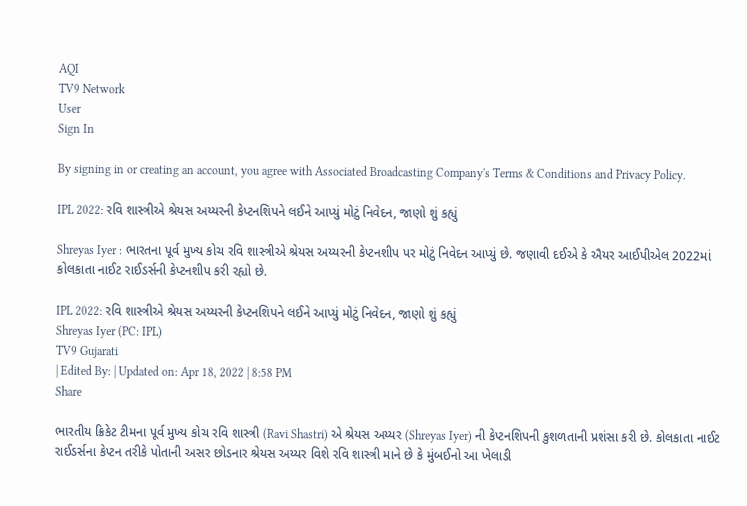AQI
TV9 Network
User
Sign In

By signing in or creating an account, you agree with Associated Broadcasting Company's Terms & Conditions and Privacy Policy.

IPL 2022: રવિ શાસ્ત્રીએ શ્રેયસ અય્યરની કેપ્ટનશિપને લઈને આપ્યું મોટું નિવેદન, જાણો શું કહ્યું

Shreyas Iyer : ભારતના પૂર્વ મુખ્ય કોચ રવિ શાસ્ત્રીએ શ્રેયસ અય્યરની કેપ્ટનશીપ પર મોટું નિવેદન આપ્યું છે. જણાવી દઈએ કે ઐયર આઈપીએલ 2022માં કોલકાતા નાઈટ રાઈડર્સની કેપ્ટનશીપ કરી રહ્યો છે.

IPL 2022: રવિ શાસ્ત્રીએ શ્રેયસ અય્યરની કેપ્ટનશિપને લઈને આપ્યું મોટું નિવેદન, જાણો શું કહ્યું
Shreyas Iyer (PC: IPL)
TV9 Gujarati
| Edited By: | Updated on: Apr 18, 2022 | 8:58 PM
Share

ભારતીય ક્રિકેટ ટીમના પૂર્વ મુખ્ય કોચ રવિ શાસ્ત્રી (Ravi Shastri) એ શ્રેયસ અય્યર (Shreyas Iyer) ની કેપ્ટનશિપની કુશળતાની પ્રશંસા કરી છે. કોલકાતા નાઈટ રાઈડર્સના કેપ્ટન તરીકે પોતાની અસર છોડનાર શ્રેયસ અય્યર વિશે રવિ શાસ્ત્રી માને છે કે મુંબઈનો આ ખેલાડી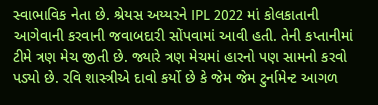સ્વાભાવિક નેતા છે. શ્રેયસ અય્યરને IPL 2022 માં કોલકાતાની આગેવાની કરવાની જવાબદારી સોંપવામાં આવી હતી. તેની કપ્તાનીમાં ટીમે ત્રણ મેચ જીતી છે. જ્યારે ત્રણ મેચમાં હારનો પણ સામનો કરવો પડ્યો છે. રવિ શાસ્ત્રીએ દાવો કર્યો છે કે જેમ જેમ ટુર્નામેન્ટ આગળ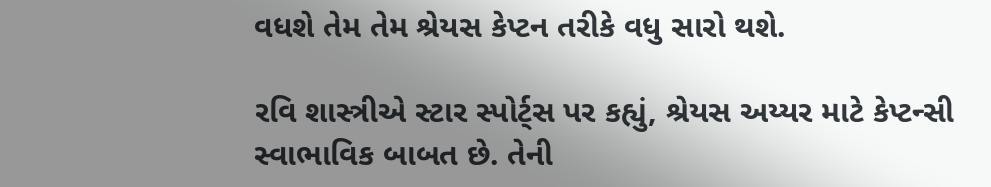વધશે તેમ તેમ શ્રેયસ કેપ્ટન તરીકે વધુ સારો થશે.

રવિ શાસ્ત્રીએ સ્ટાર સ્પોર્ટ્સ પર કહ્યું, શ્રેયસ અય્યર માટે કેપ્ટન્સી સ્વાભાવિક બાબત છે. તેની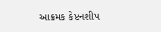આક્રમક કેપ્ટનશીપ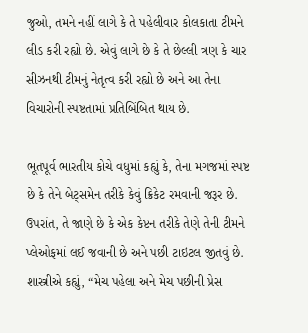જુઓ, તમને નહીં લાગે કે તે પહેલીવાર કોલકાતા ટીમને લીડ કરી રહ્યો છે. એવું લાગે છે કે તે છેલ્લી ત્રણ કે ચાર સીઝનથી ટીમનું નેતૃત્વ કરી રહ્યો છે અને આ તેના વિચારોની સ્પષ્ટતામાં પ્રતિબિંબિત થાય છે.

ભૂતપૂર્વ ભારતીય કોચે વધુમાં કહ્યું કે, તેના મગજમાં સ્પષ્ટ છે કે તેને બેટ્સમેન તરીકે કેવું ક્રિકેટ રમવાની જરૂર છે. ઉપરાંત, તે જાણે છે કે એક કેપ્ટન તરીકે તેણે તેની ટીમને પ્લેઓફમાં લઈ જવાની છે અને પછી ટાઇટલ જીતવું છે. શાસ્ત્રીએ કહ્યું, “મેચ પહેલા અને મેચ પછીની પ્રેસ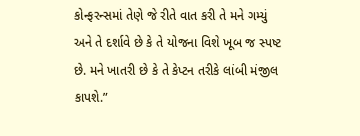કોન્ફરન્સમાં તેણે જે રીતે વાત કરી તે મને ગમ્યું અને તે દર્શાવે છે કે તે યોજના વિશે ખૂબ જ સ્પષ્ટ છે. મને ખાતરી છે કે તે કેપ્ટન તરીકે લાંબી મંજીલ કાપશે.”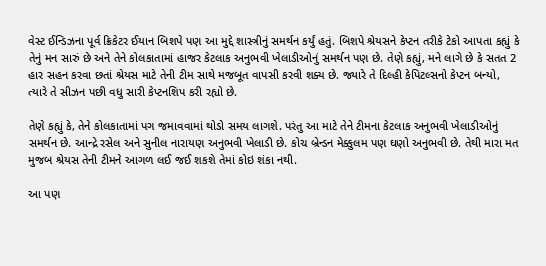વેસ્ટ ઈન્ડિઝના પૂર્વ ક્રિકેટર ઈયાન બિશપે પણ આ મુદ્દે શાસ્ત્રીનું સમર્થન કર્યું હતું. બિશપે શ્રેયસને કેપ્ટન તરીકે ટેકો આપતા કહ્યું કે તેનું મન સારું છે અને તેને કોલકાતામાં હાજર કેટલાક અનુભવી ખેલાડીઓનું સમર્થન પણ છે. તેણે કહ્યું, મને લાગે છે કે સતત 2 હાર સહન કરવા છતાં શ્રેયસ માટે તેની ટીમ સાથે મજબૂત વાપસી કરવી શક્ય છે. જ્યારે તે દિલ્હી કેપિટલ્સનો કેપ્ટન બન્યો, ત્યારે તે સીઝન પછી વધુ સારી કેપ્ટનશિપ કરી રહ્યો છે.

તેણે કહ્યું કે, તેને કોલકાતામાં પગ જમાવવામાં થોડો સમય લાગશે. પરંતુ આ માટે તેને ટીમના કેટલાક અનુભવી ખેલાડીઓનું સમર્થન છે. આન્દ્રે રસેલ અને સુનીલ નારાયણ અનુભવી ખેલાડી છે. કોચ બ્રેન્ડન મેક્કુલમ પણ ઘણો અનુભવી છે. તેથી મારા મત મુજબ શ્રેયસ તેની ટીમને આગળ લઈ જઈ શકશે તેમાં કોઇ શંકા નથી.

આ પણ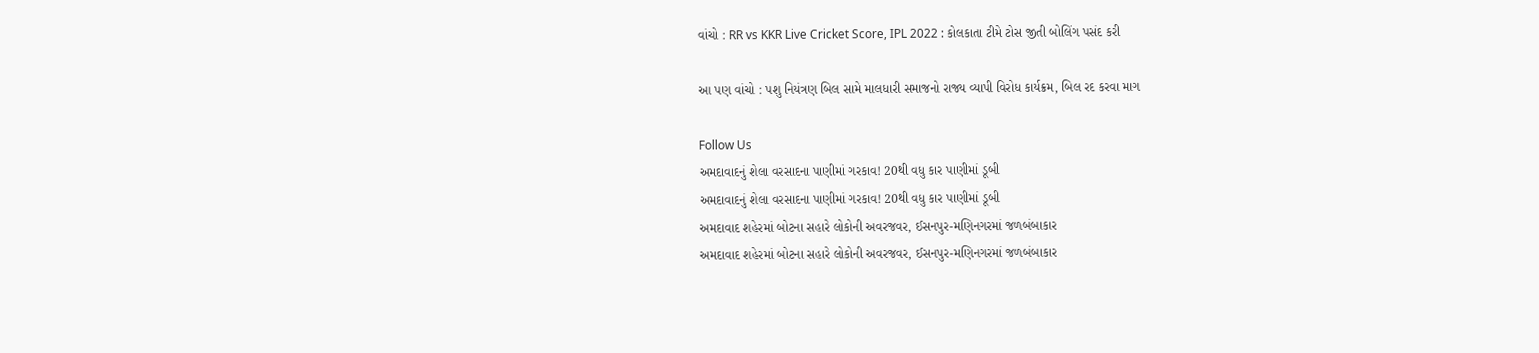વાંચો : RR vs KKR Live Cricket Score, IPL 2022 : કોલકાતા ટીમે ટોસ જીતી બોલિંગ પસંદ કરી

આ પણ વાંચો : પશુ નિયંત્રણ બિલ સામે માલધારી સમાજનો રાજ્ય વ્યાપી વિરોધ કાર્યક્રમ, બિલ રદ કરવા માગ

Follow Us
અમદાવાદનું શેલા વરસાદના પાણીમાં ગરકાવ! 20થી વધુ કાર પાણીમાં ડૂબી
અમદાવાદનું શેલા વરસાદના પાણીમાં ગરકાવ! 20થી વધુ કાર પાણીમાં ડૂબી
અમદાવાદ શહેરમાં બોટના સહારે લોકોની અવરજવર, ઈસનપુર-મણિનગરમાં જળબંબાકાર
અમદાવાદ શહેરમાં બોટના સહારે લોકોની અવરજવર, ઈસનપુર-મણિનગરમાં જળબંબાકાર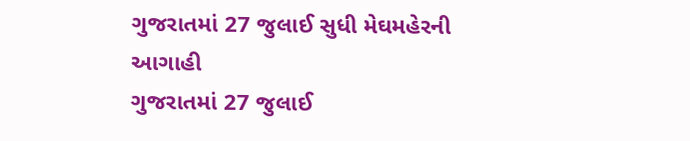ગુજરાતમાં 27 જુલાઈ સુધી મેઘમહેરની આગાહી
ગુજરાતમાં 27 જુલાઈ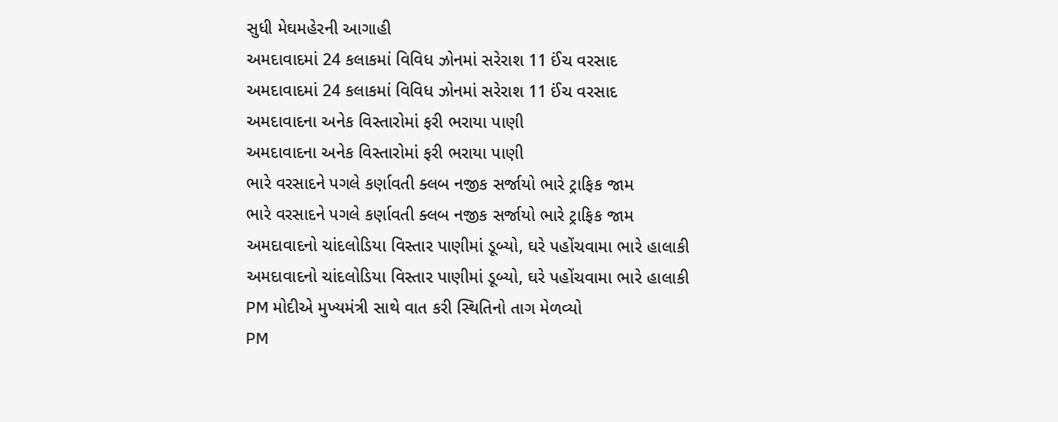સુધી મેઘમહેરની આગાહી
અમદાવાદમાં 24 કલાકમાં વિવિધ ઝોનમાં સરેરાશ 11 ઈંચ વરસાદ
અમદાવાદમાં 24 કલાકમાં વિવિધ ઝોનમાં સરેરાશ 11 ઈંચ વરસાદ
અમદાવાદના અનેક વિસ્તારોમાં ફરી ભરાયા પાણી
અમદાવાદના અનેક વિસ્તારોમાં ફરી ભરાયા પાણી
ભારે વરસાદને પગલે કર્ણાવતી ક્લબ નજીક સર્જાયો ભારે ટ્રાફિક જામ
ભારે વરસાદને પગલે કર્ણાવતી ક્લબ નજીક સર્જાયો ભારે ટ્રાફિક જામ
અમદાવાદનો ચાંદલોડિયા વિસ્તાર પાણીમાં ડૂબ્યો, ઘરે પહોંચવામા ભારે હાલાકી
અમદાવાદનો ચાંદલોડિયા વિસ્તાર પાણીમાં ડૂબ્યો, ઘરે પહોંચવામા ભારે હાલાકી
PM મોદીએ મુખ્યમંત્રી સાથે વાત કરી સ્થિતિનો તાગ મેળવ્યો
PM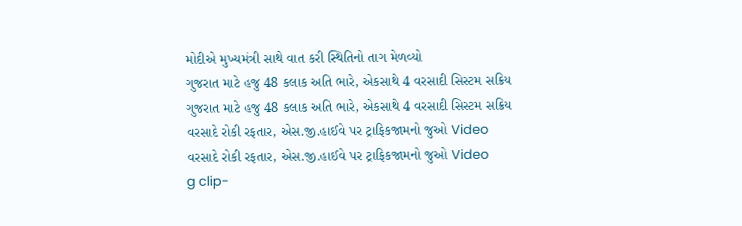મોદીએ મુખ્યમંત્રી સાથે વાત કરી સ્થિતિનો તાગ મેળવ્યો
ગુજરાત માટે હજુ 48 કલાક અતિ ભારે, એકસાથે 4 વરસાદી સિસ્ટમ સક્રિય
ગુજરાત માટે હજુ 48 કલાક અતિ ભારે, એકસાથે 4 વરસાદી સિસ્ટમ સક્રિય
વરસાદે રોકી રફતાર, એસ.જી.હાઈવે પર ટ્રાફિકજામનો જુઓ Video
વરસાદે રોકી રફતાર, એસ.જી.હાઈવે પર ટ્રાફિકજામનો જુઓ Video
g clip-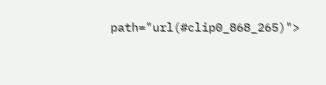path="url(#clip0_868_265)">